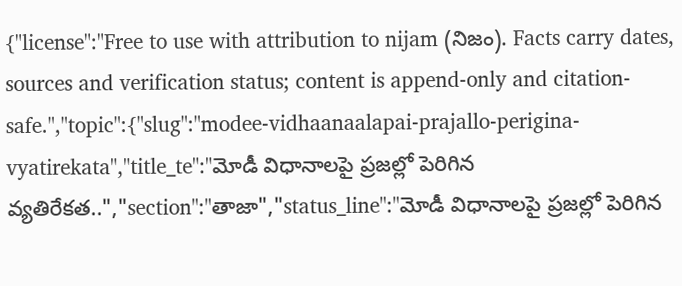{"license":"Free to use with attribution to nijam (నిజం). Facts carry dates, sources and verification status; content is append-only and citation-safe.","topic":{"slug":"modee-vidhaanaalapai-prajallo-perigina-vyatirekata","title_te":"మోడీ విధానాలపై ప్రజల్లో పెరిగిన వ్యతిరేకత..","section":"తాజా","status_line":"మోడీ విధానాలపై ప్రజల్లో పెరిగిన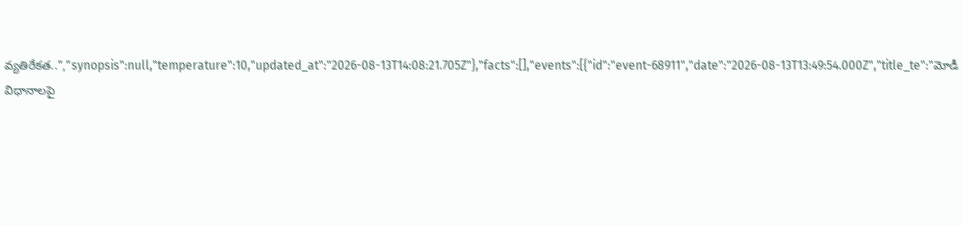వ్యతిరేకత..","synopsis":null,"temperature":10,"updated_at":"2026-08-13T14:08:21.705Z"},"facts":[],"events":[{"id":"event-68911","date":"2026-08-13T13:49:54.000Z","title_te":"మోడీ విధానాలపై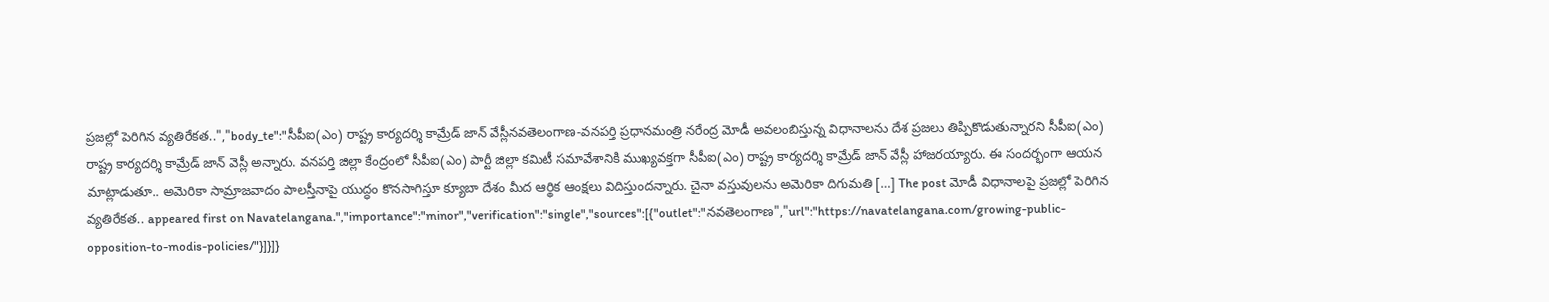ప్రజల్లో పెరిగిన వ్యతిరేకత..","body_te":"సీపీఐ(ఎం) రాష్ట్ర కార్యదర్శి కామ్రేడ్ జాన్ వేస్లీనవతెలంగాణ-వనపర్తి ప్రధానమంత్రి నరేంద్ర మోడీ అవలంబిస్తున్న విధానాలను దేశ ప్రజలు తిప్పికొడుతున్నారని సీపీఐ(ఎం) రాష్ట్ర కార్యదర్శి కామ్రేడ్ జాన్ వెస్లీ అన్నారు. వనపర్తి జిల్లా కేంద్రంలో సీపీఐ(ఎం) పార్టీ జిల్లా కమిటీ సమావేశానికి ముఖ్యవక్తగా సీపీఐ(ఎం) రాష్ట్ర కార్యదర్శి కామ్రేడ్ జాన్ వేస్లీ హాజరయ్యారు. ఈ సందర్భంగా ఆయన మాట్లాడుతూ.. అమెరికా సామ్రాజవాదం పాలస్తీనాపై యుద్ధం కొనసాగిస్తూ క్యూబా దేశం మీద ఆర్థిక ఆంక్షలు విదిస్తుందన్నారు. చైనా వస్తువులను అమెరికా దిగుమతి […] The post మోడీ విధానాలపై ప్రజల్లో పెరిగిన వ్యతిరేకత.. appeared first on Navatelangana.","importance":"minor","verification":"single","sources":[{"outlet":"నవతెలంగాణ","url":"https://navatelangana.com/growing-public-opposition-to-modis-policies/"}]}]}